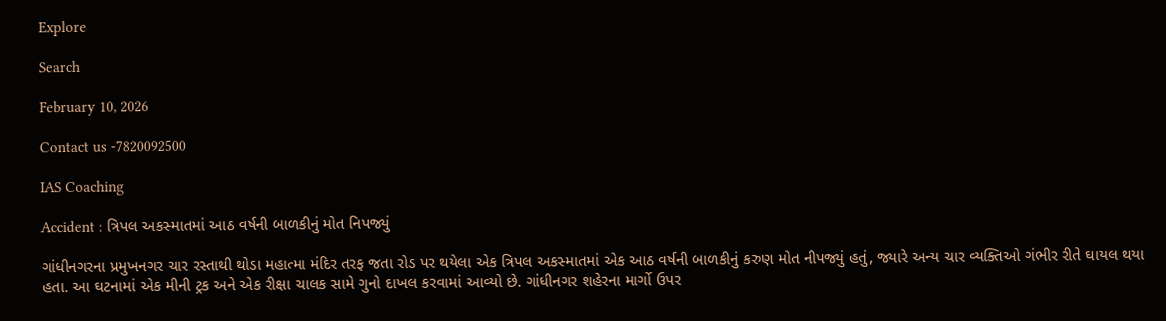Explore

Search

February 10, 2026

Contact us -7820092500

IAS Coaching

Accident : ત્રિપલ અકસ્માતમાં આઠ વર્ષની બાળકીનું મોત નિપજ્યું

ગાંધીનગરના પ્રમુખનગર ચાર રસ્તાથી થોડા મહાત્મા મંદિર તરફ જતા રોડ પર થયેલા એક ત્રિપલ અકસ્માતમાં એક આઠ વર્ષની બાળકીનું કરુણ મોત નીપજ્યું હતું, જ્યારે અન્ય ચાર વ્યક્તિઓ ગંભીર રીતે ઘાયલ થયા હતા. આ ઘટનામાં એક મીની ટ્રક અને એક રીક્ષા ચાલક સામે ગુનો દાખલ કરવામાં આવ્યો છે. ગાંધીનગર શહેરના માર્ગો ઉપર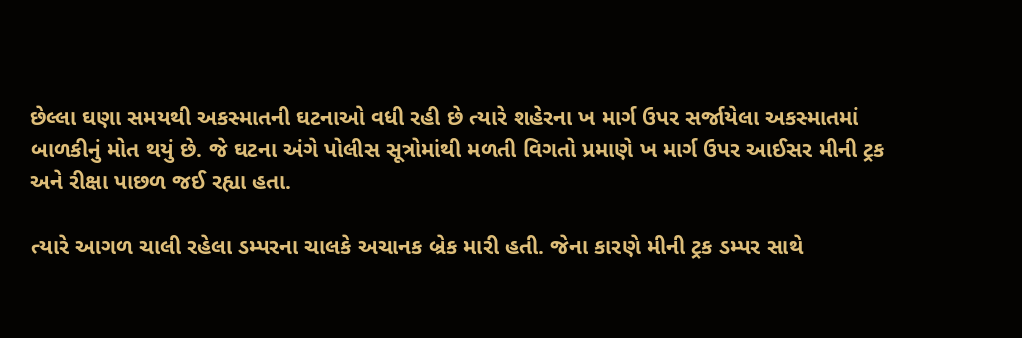છેલ્લા ઘણા સમયથી અકસ્માતની ઘટનાઓ વધી રહી છે ત્યારે શહેરના ખ માર્ગ ઉપર સર્જાયેલા અકસ્માતમાં બાળકીનું મોત થયું છે. જે ઘટના અંગે પોલીસ સૂત્રોમાંથી મળતી વિગતો પ્રમાણે ખ માર્ગ ઉપર આઈસર મીની ટ્રક અને રીક્ષા પાછળ જઈ રહ્યા હતા.

ત્યારે આગળ ચાલી રહેલા ડમ્પરના ચાલકે અચાનક બ્રેક મારી હતી. જેના કારણે મીની ટ્રક ડમ્પર સાથે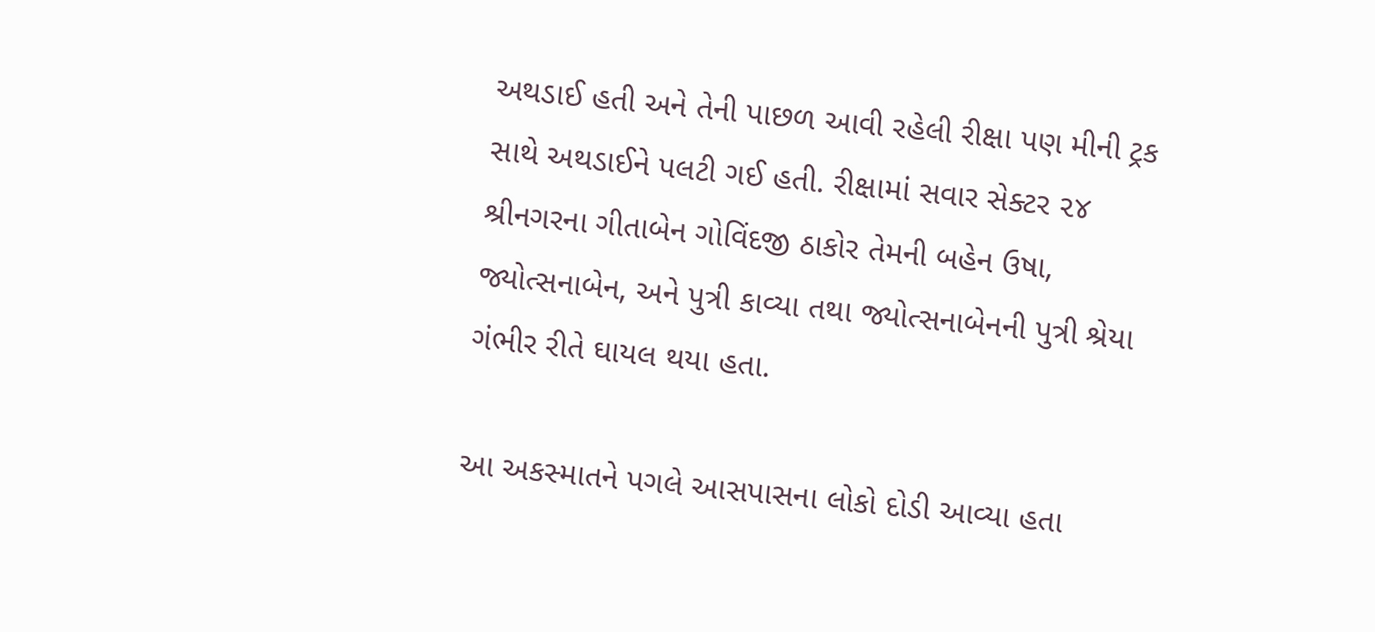અથડાઈ હતી અને તેની પાછળ આવી રહેલી રીક્ષા પણ મીની ટ્રક સાથે અથડાઈને પલટી ગઈ હતી. રીક્ષામાં સવાર સેક્ટર ૨૪ શ્રીનગરના ગીતાબેન ગોવિંદજી ઠાકોર તેમની બહેન ઉષા, જ્યોત્સનાબેન, અને પુત્રી કાવ્યા તથા જ્યોત્સનાબેનની પુત્રી શ્રેયા ગંભીર રીતે ઘાયલ થયા હતા.

આ અકસ્માતને પગલે આસપાસના લોકો દોડી આવ્યા હતા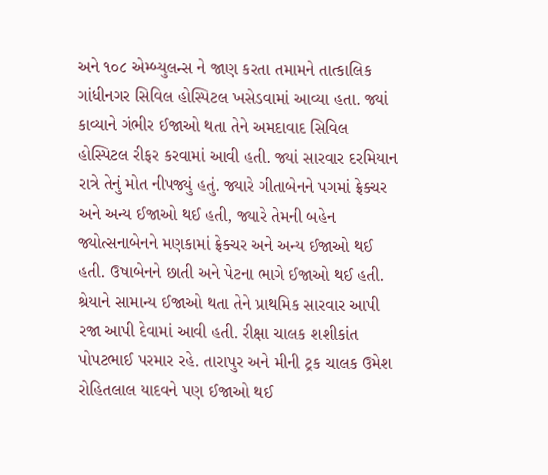અને ૧૦૮ એમ્બ્યુલન્સ ને જાણ કરતા તમામને તાત્કાલિક ગાંધીનગર સિવિલ હોસ્પિટલ ખસેડવામાં આવ્યા હતા. જ્યાં કાવ્યાને ગંભીર ઈજાઓ થતા તેને અમદાવાદ સિવિલ હોસ્પિટલ રીફર કરવામાં આવી હતી. જ્યાં સારવાર દરમિયાન રાત્રે તેનું મોત નીપજ્યું હતું. જ્યારે ગીતાબેનને પગમાં ફ્રેક્ચર અને અન્ય ઈજાઓ થઈ હતી, જ્યારે તેમની બહેન જ્યોત્સનાબેનને મણકામાં ફ્રેક્ચર અને અન્ય ઈજાઓ થઈ હતી. ઉષાબેનને છાતી અને પેટના ભાગે ઈજાઓ થઈ હતી. શ્રેયાને સામાન્ય ઈજાઓ થતા તેને પ્રાથમિક સારવાર આપી રજા આપી દેવામાં આવી હતી. રીક્ષા ચાલક શશીકાંત પોપટભાઈ પરમાર રહે. તારાપુર અને મીની ટ્રક ચાલક ઉમેશ રોહિતલાલ યાદવને પણ ઈજાઓ થઈ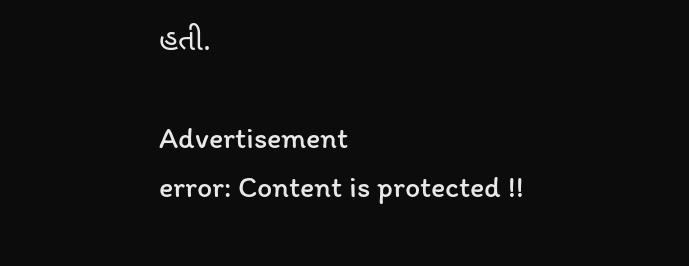હતી.

Advertisement
error: Content is protected !!